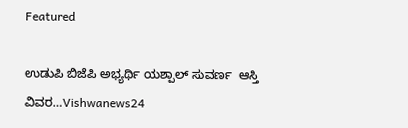Featured

ಉಡುಪಿ ಬಿಜೆಪಿ ಅಭ್ಯರ್ಥಿ ಯಶ್ಪಾಲ್ ಸುವರ್ಣ  ಆಸ್ತಿ‌ ವಿವರ…Vishwanews24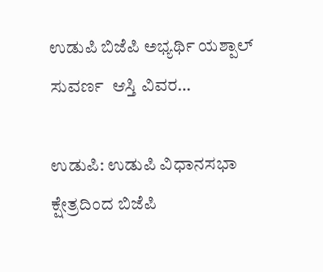ಉಡುಪಿ ಬಿಜೆಪಿ ಅಭ್ಯರ್ಥಿ ಯಶ್ಪಾಲ್ ಸುವರ್ಣ  ಆಸ್ತಿ‌ ವಿವರ…

ಉಡುಪಿ: ಉಡುಪಿ ವಿಧಾನಸಭಾ ಕ್ಷೇತ್ರದಿಂದ ಬಿಜೆಪಿ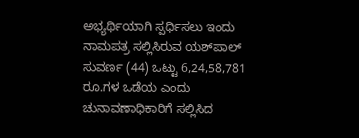ಅಭ್ಯರ್ಥಿಯಾಗಿ ಸ್ಪರ್ಧಿಸಲು ಇಂದು ನಾಮಪತ್ರ ಸಲ್ಲಿಸಿರುವ ಯಶ್‌ಪಾಲ್ ಸುವರ್ಣ (44) ಒಟ್ಟು 6,24,58,781 ರೂ.ಗಳ ಒಡೆಯ ಎಂದು ಚುನಾವಣಾಧಿಕಾರಿಗೆ ಸಲ್ಲಿಸಿದ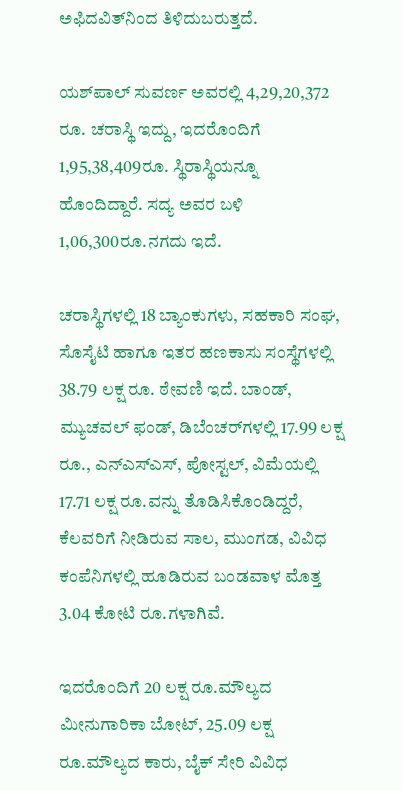ಅಫಿದವಿತ್‌ನಿಂದ ತಿಳಿದುಬರುತ್ತದೆ.

ಯಶ್‌ಪಾಲ್ ಸುವರ್ಣ ಅವರಲ್ಲಿ 4,29,20,372 ರೂ. ಚರಾಸ್ಥಿ ಇದ್ದು, ಇದರೊಂದಿಗೆ 1,95,38,409ರೂ. ಸ್ಥಿರಾಸ್ಥಿಯನ್ನೂ ಹೊಂದಿದ್ದಾರೆ. ಸದ್ಯ ಅವರ ಬಳಿ 1,06,300ರೂ.ನಗದು ಇದೆ.

ಚರಾಸ್ಥಿಗಳಲ್ಲಿ 18 ಬ್ಯಾಂಕುಗಳು, ಸಹಕಾರಿ ಸಂಘ, ಸೊಸೈಟಿ ಹಾಗೂ ಇತರ ಹಣಕಾಸು ಸಂಸ್ಥೆಗಳಲ್ಲಿ 38.79 ಲಕ್ಷ ರೂ. ಠೇವಣಿ ಇದೆ. ಬಾಂಡ್, ಮ್ಯುಚವಲ್ ಫಂಡ್, ಡಿಬೆಂಚರ್‌ಗಳಲ್ಲಿ 17.99 ಲಕ್ಷ ರೂ., ಎನ್ಎಸ್ಎಸ್, ಪೋಸ್ಟಲ್, ವಿಮೆಯಲ್ಲಿ 17.71 ಲಕ್ಷ ರೂ.ವನ್ನು ತೊಡಿಸಿಕೊಂಡಿದ್ದರೆ, ಕೆಲವರಿಗೆ ನೀಡಿರುವ ಸಾಲ, ಮುಂಗಡ, ವಿವಿಧ ಕಂಪೆನಿಗಳಲ್ಲಿ ಹೂಡಿರುವ ಬಂಡವಾಳ ಮೊತ್ತ 3.04 ಕೋಟಿ ರೂ.ಗಳಾಗಿವೆ.

ಇದರೊಂದಿಗೆ 20 ಲಕ್ಷ ರೂ.ಮೌಲ್ಯದ ಮೀನುಗಾರಿಕಾ ಬೋಟ್, 25.09 ಲಕ್ಷ ರೂ.ಮೌಲ್ಯದ ಕಾರು, ಬೈಕ್ ಸೇರಿ ವಿವಿಧ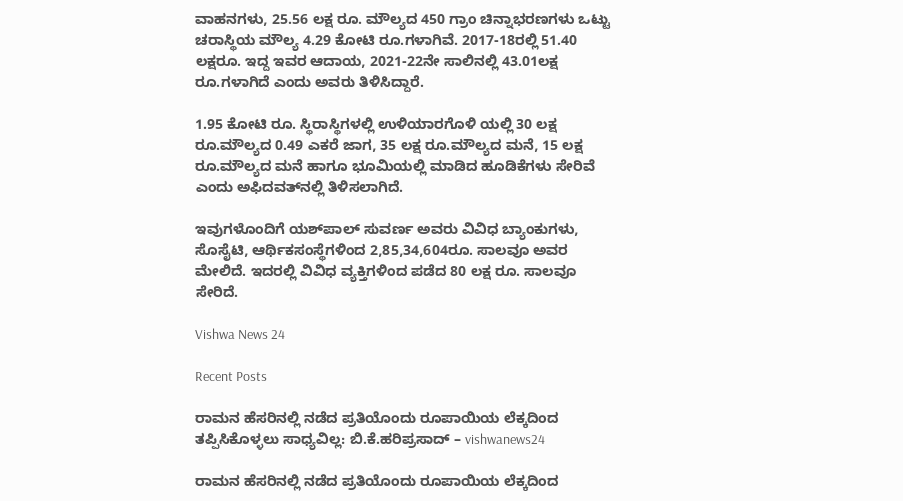ವಾಹನಗಳು, 25.56 ಲಕ್ಷ ರೂ. ಮೌಲ್ಯದ 450 ಗ್ರಾಂ ಚಿನ್ನಾಭರಣಗಳು ಒಟ್ಟು ಚರಾಸ್ಥಿಯ ಮೌಲ್ಯ 4.29 ಕೋಟಿ ರೂ.ಗಳಾಗಿವೆ. 2017-18ರಲ್ಲಿ 51.40 ಲಕ್ಷರೂ. ಇದ್ದ ಇವರ ಆದಾಯ, 2021-22ನೇ ಸಾಲಿನಲ್ಲಿ 43.01ಲಕ್ಷ ರೂ.ಗಳಾಗಿದೆ ಎಂದು ಅವರು ತಿಳಿಸಿದ್ದಾರೆ.

1.95 ಕೋಟಿ ರೂ. ಸ್ಥಿರಾಸ್ಥಿಗಳಲ್ಲಿ ಉಳಿಯಾರಗೊಳಿ ಯಲ್ಲಿ 30 ಲಕ್ಷ ರೂ.ಮೌಲ್ಯದ 0.49 ಎಕರೆ ಜಾಗ, 35 ಲಕ್ಷ ರೂ.ಮೌಲ್ಯದ ಮನೆ, 15 ಲಕ್ಷ ರೂ.ಮೌಲ್ಯದ ಮನೆ ಹಾಗೂ ಭೂಮಿಯಲ್ಲಿ ಮಾಡಿದ ಹೂಡಿಕೆಗಳು ಸೇರಿವೆ ಎಂದು ಅಫಿದವತ್‌ನಲ್ಲಿ ತಿಳಿಸಲಾಗಿದೆ.

ಇವುಗಳೊಂದಿಗೆ ಯಶ್‌ಪಾಲ್ ಸುವರ್ಣ ಅವರು ವಿವಿಧ ಬ್ಯಾಂಕುಗಳು, ಸೊಸೈಟಿ, ಆರ್ಥಿಕಸಂಸ್ಥೆಗಳಿಂದ 2,85,34,604ರೂ. ಸಾಲವೂ ಅವರ ಮೇಲಿದೆ. ಇದರಲ್ಲಿ ವಿವಿಧ ವ್ಯಕ್ತಿಗಳಿಂದ ಪಡೆದ 80 ಲಕ್ಷ ರೂ. ಸಾಲವೂ ಸೇರಿದೆ.

Vishwa News 24

Recent Posts

ರಾಮನ ಹೆಸರಿನಲ್ಲಿ ನಡೆದ ಪ್ರತಿಯೊಂದು ರೂಪಾಯಿಯ ಲೆಕ್ಕದಿಂದ ತಪ್ಪಿಸಿಕೊಳ್ಳಲು ಸಾಧ್ಯವಿಲ್ಲ: ಬಿ.ಕೆ.ಹರಿಪ್ರಸಾದ್ – vishwanews24

ರಾಮನ ಹೆಸರಿನಲ್ಲಿ ನಡೆದ ಪ್ರತಿಯೊಂದು ರೂಪಾಯಿಯ ಲೆಕ್ಕದಿಂದ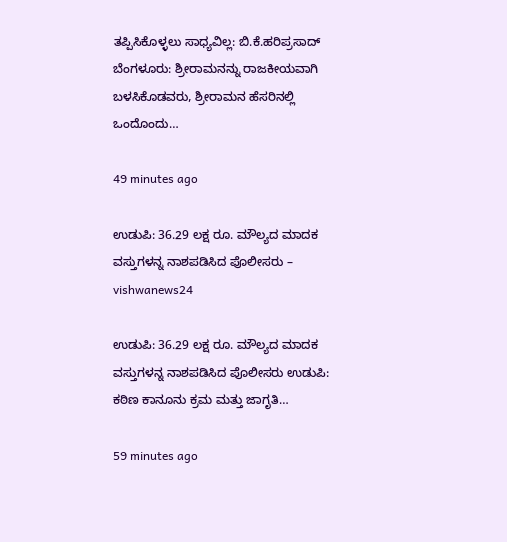ತಪ್ಪಿಸಿಕೊಳ್ಳಲು ಸಾಧ್ಯವಿಲ್ಲ: ಬಿ.ಕೆ.ಹರಿಪ್ರಸಾದ್ ಬೆಂಗಳೂರು: ಶ್ರೀರಾಮನನ್ನು ರಾಜಕೀಯವಾಗಿ ಬಳಸಿಕೊಡವರು, ಶ್ರೀರಾಮನ ಹೆಸರಿನಲ್ಲಿ ಒಂದೊಂದು…

49 minutes ago

ಉಡುಪಿ: 36.29 ಲಕ್ಷ ರೂ. ಮೌಲ್ಯದ ಮಾದಕ ವಸ್ತುಗಳನ್ನ ನಾಶಪಡಿಸಿದ ಪೊಲೀಸರು – vishwanews24

ಉಡುಪಿ: 36.29 ಲಕ್ಷ ರೂ. ಮೌಲ್ಯದ ಮಾದಕ ವಸ್ತುಗಳನ್ನ ನಾಶಪಡಿಸಿದ ಪೊಲೀಸರು ಉಡುಪಿ: ಕಠಿಣ ಕಾನೂನು ಕ್ರಮ ಮತ್ತು ಜಾಗೃತಿ…

59 minutes ago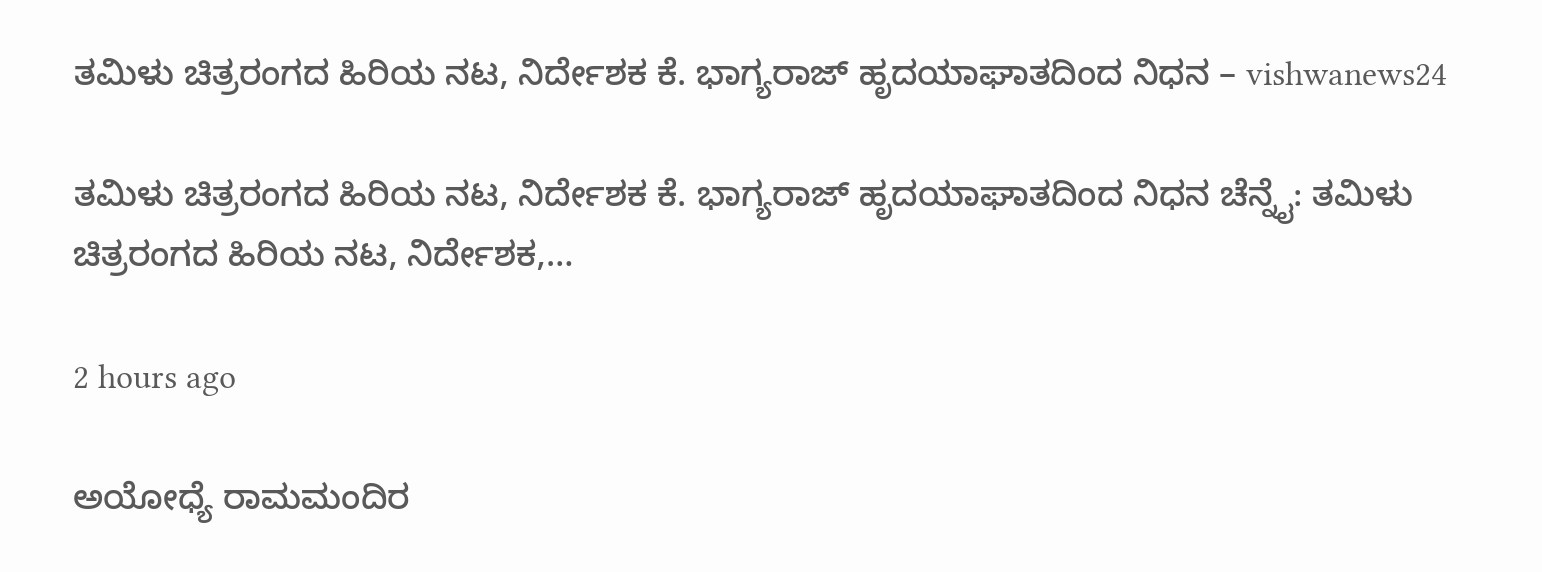ತಮಿಳು ಚಿತ್ರರಂಗದ ಹಿರಿಯ ನಟ, ನಿರ್ದೇಶಕ ಕೆ. ಭಾಗ್ಯರಾಜ್ ಹೃದಯಾಘಾತದಿಂದ ನಿಧನ – vishwanews24

ತಮಿಳು ಚಿತ್ರರಂಗದ ಹಿರಿಯ ನಟ, ನಿರ್ದೇಶಕ ಕೆ. ಭಾಗ್ಯರಾಜ್ ಹೃದಯಾಘಾತದಿಂದ ನಿಧನ ಚೆನ್ನೈ: ತಮಿಳು ಚಿತ್ರರಂಗದ ಹಿರಿಯ ನಟ, ನಿರ್ದೇಶಕ,…

2 hours ago

ಅಯೋಧ್ಯೆ ರಾಮಮಂದಿರ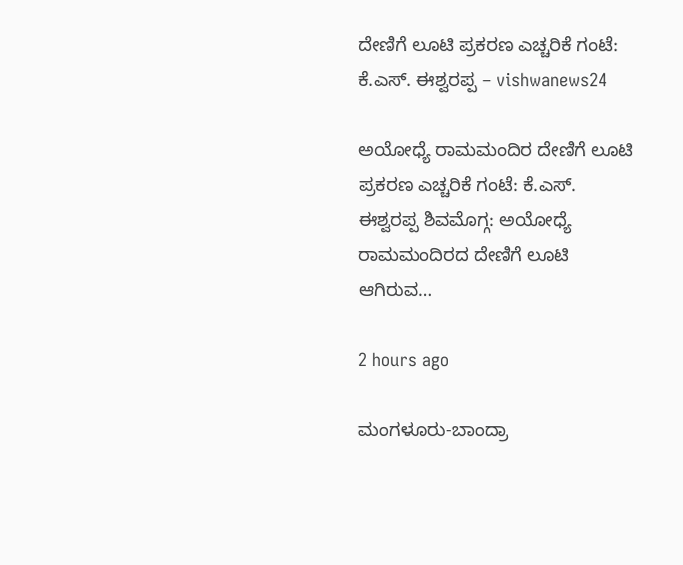ದೇಣಿಗೆ ಲೂಟಿ ಪ್ರಕರಣ ಎಚ್ಚರಿಕೆ ಗಂಟೆ: ಕೆ.ಎಸ್. ಈಶ್ವರಪ್ಪ – vishwanews24

ಅಯೋಧ್ಯೆ ರಾಮಮಂದಿರ ದೇಣಿಗೆ ಲೂಟಿ ಪ್ರಕರಣ ಎಚ್ಚರಿಕೆ ಗಂಟೆ: ಕೆ.ಎಸ್. ಈಶ್ವರಪ್ಪ ಶಿವಮೊಗ್ಗ: ಅಯೋಧ್ಯೆ ರಾಮಮಂದಿರದ ದೇಣಿಗೆ ಲೂಟಿ ಆಗಿರುವ…

2 hours ago

ಮಂಗಳೂರು-ಬಾಂದ್ರಾ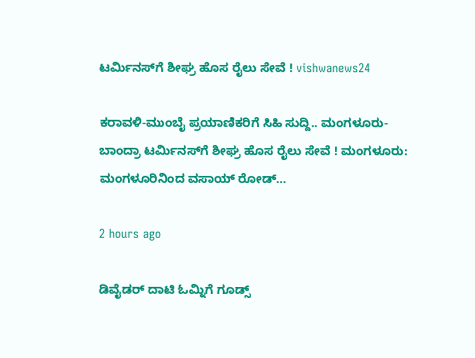ಟರ್ಮಿನಸ್‌ಗೆ ಶೀಘ್ರ ಹೊಸ ರೈಲು ಸೇವೆ ! vishwanews24

ಕರಾವಳಿ-ಮುಂಬೈ ಪ್ರಯಾಣಿಕರಿಗೆ ಸಿಹಿ ಸುದ್ದಿ.. ಮಂಗಳೂರು-ಬಾಂದ್ರಾ ಟರ್ಮಿನಸ್‌ಗೆ ಶೀಘ್ರ ಹೊಸ ರೈಲು ಸೇವೆ ! ಮಂಗಳೂರು: ಮಂಗಳೂರಿನಿಂದ ವಸಾಯ್ ರೋಡ್…

2 hours ago

ಡಿವೈಡರ್ ದಾಟಿ ಓಮ್ನಿಗೆ ಗೂಡ್ಸ್‌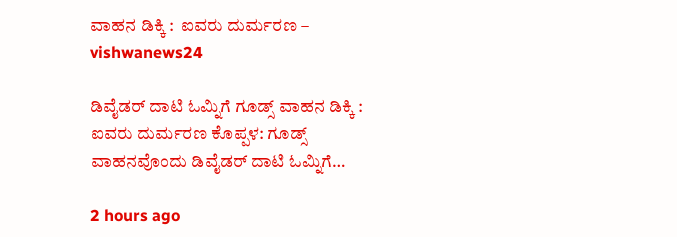ವಾಹನ ಡಿಕ್ಕಿ :  ಐವರು ದುರ್ಮರಣ‌ – vishwanews24

ಡಿವೈಡರ್ ದಾಟಿ ಓಮ್ನಿಗೆ ಗೂಡ್ಸ್‌ ವಾಹನ ಡಿಕ್ಕಿ :  ಐವರು ದುರ್ಮರಣ‌ ಕೊಪ್ಪಳ: ಗೂಡ್ಸ್‌ ವಾಹನವೊಂದು ಡಿವೈಡರ್ ದಾಟಿ ಓಮ್ನಿಗೆ…

2 hours ago